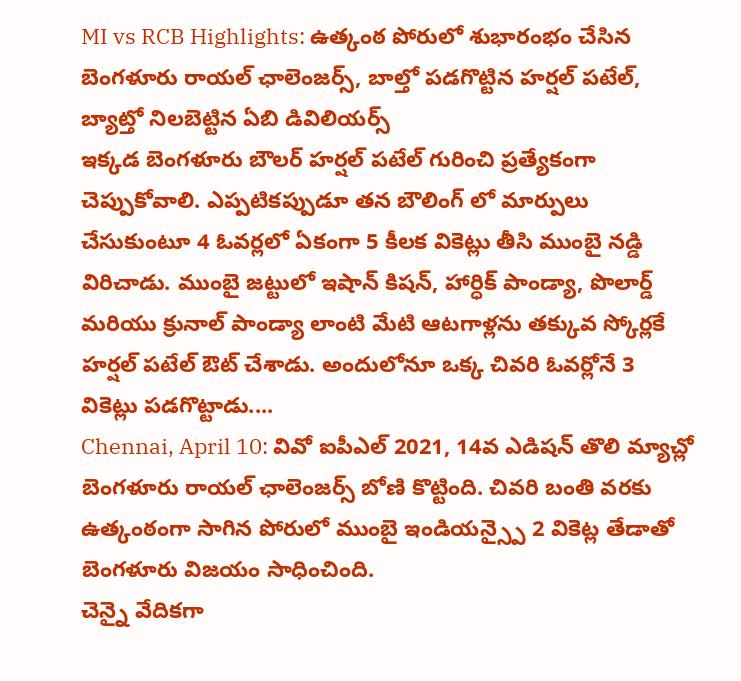MI vs RCB Highlights: ఉత్కంఠ పోరులో శుభారంభం చేసిన బెంగళూరు రాయల్ ఛాలెంజర్స్, బాల్తో పడగొట్టిన హర్షల్ పటేల్, బ్యాట్తో నిలబెట్టిన ఏబి డివిలియర్స్
ఇక్కడ బెంగళూరు బౌలర్ హర్షల్ పటేల్ గురించి ప్రత్యేకంగా చెప్పుకోవాలి. ఎప్పటికప్పుడూ తన బౌలింగ్ లో మార్పులు చేసుకుంటూ 4 ఓవర్లలో ఏకంగా 5 కీలక వికెట్లు తీసి ముంబై నడ్డి విరిచాడు. ముంబై జట్టులో ఇషాన్ కిషన్, హార్ధిక్ పాండ్యా, పొలార్డ్ మరియు క్రునాల్ పాండ్యా లాంటి మేటి ఆటగాళ్లను తక్కువ స్కోర్లకే హర్షల్ పటేల్ ఔట్ చేశాడు. అందులోనూ ఒక్క చివరి ఓవర్లోనే 3 వికెట్లు పడగొట్టాడు....
Chennai, April 10: వివో ఐపీఎల్ 2021, 14వ ఎడిషన్ తొలి మ్యాచ్లో బెంగళూరు రాయల్ ఛాలెంజర్స్ బోణి కొట్టింది. చివరి బంతి వరకు ఉత్కంఠంగా సాగిన పోరులో ముంబై ఇండియన్స్పై 2 వికెట్ల తేడాతో బెంగళూరు విజయం సాధించింది.
చెన్నై వేదికగా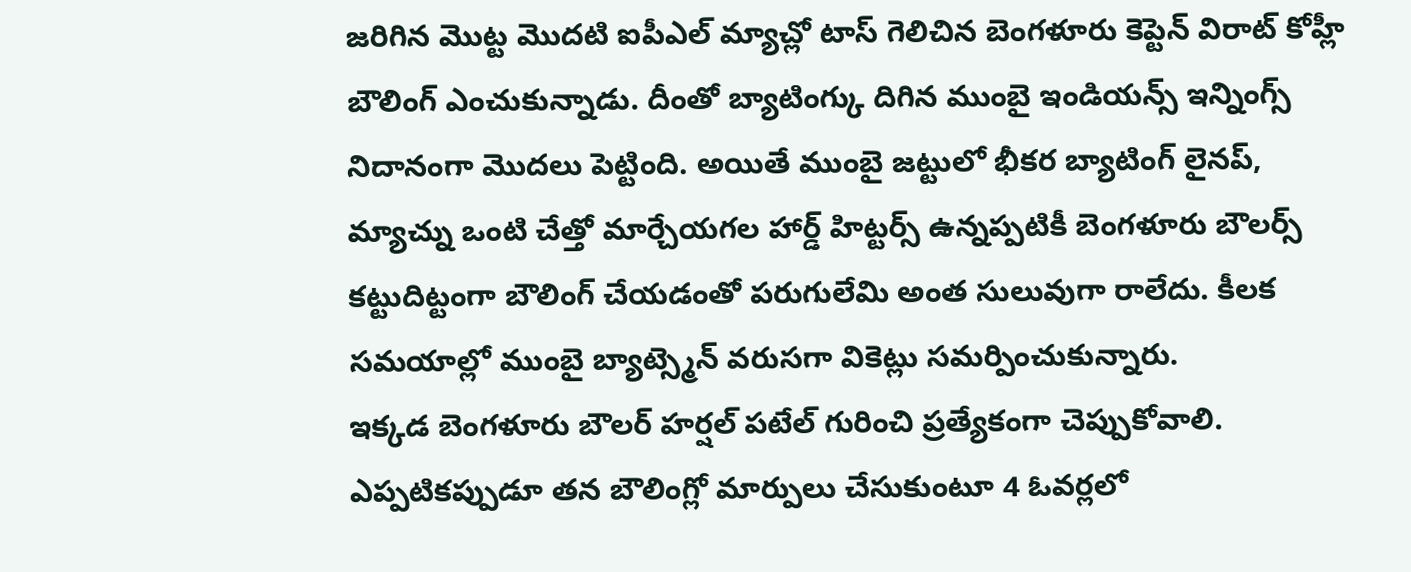జరిగిన మొట్ట మొదటి ఐపీఎల్ మ్యాచ్లో టాస్ గెలిచిన బెంగళూరు కెప్టెన్ విరాట్ కోహ్లీ బౌలింగ్ ఎంచుకున్నాడు. దీంతో బ్యాటింగ్కు దిగిన ముంబై ఇండియన్స్ ఇన్నింగ్స్ నిదానంగా మొదలు పెట్టింది. అయితే ముంబై జట్టులో భీకర బ్యాటింగ్ లైనప్, మ్యాచ్ను ఒంటి చేత్తో మార్చేయగల హార్డ్ హిట్టర్స్ ఉన్నప్పటికీ బెంగళూరు బౌలర్స్ కట్టుదిట్టంగా బౌలింగ్ చేయడంతో పరుగులేమి అంత సులువుగా రాలేదు. కీలక సమయాల్లో ముంబై బ్యాట్స్మెన్ వరుసగా వికెట్లు సమర్పించుకున్నారు.
ఇక్కడ బెంగళూరు బౌలర్ హర్షల్ పటేల్ గురించి ప్రత్యేకంగా చెప్పుకోవాలి. ఎప్పటికప్పుడూ తన బౌలింగ్లో మార్పులు చేసుకుంటూ 4 ఓవర్లలో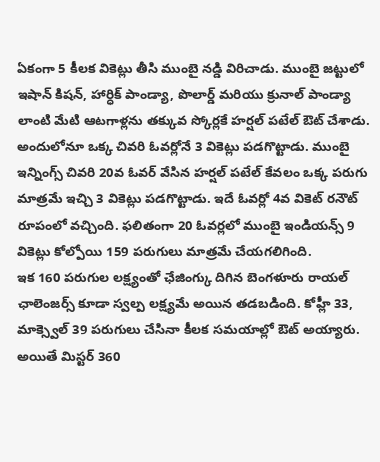ఏకంగా 5 కీలక వికెట్లు తీసి ముంబై నడ్డి విరిచాడు. ముంబై జట్టులో ఇషాన్ కిషన్, హార్ధిక్ పాండ్యా, పొలార్డ్ మరియు క్రునాల్ పాండ్యా లాంటి మేటి ఆటగాళ్లను తక్కువ స్కోర్లకే హర్షల్ పటేల్ ఔట్ చేశాడు. అందులోనూ ఒక్క చివరి ఓవర్లోనే 3 వికెట్లు పడగొట్టాడు. ముంబై ఇన్నింగ్స్ చివరి 20వ ఓవర్ వేసిన హర్షల్ పటేల్ కేవలం ఒక్క పరుగు మాత్రమే ఇచ్చి 3 వికెట్లు పడగొట్టాడు. ఇదే ఓవర్లో 4వ వికెట్ రనౌట్ రూపంలో వచ్చింది. ఫలితంగా 20 ఓవర్లలో ముంబై ఇండియన్స్ 9 వికెట్లు కోల్పోయి 159 పరుగులు మాత్రమే చేయగలిగింది.
ఇక 160 పరుగుల లక్ష్యంతో ఛేజింగ్కు దిగిన బెంగళూరు రాయల్ ఛాలెంజర్స్ కూడా స్వల్ప లక్ష్యమే అయిన తడబడింది. కోహ్లీ 33, మాక్స్వెల్ 39 పరుగులు చేసినా కీలక సమయాల్లో ఔట్ అయ్యారు. అయితే మిస్టర్ 360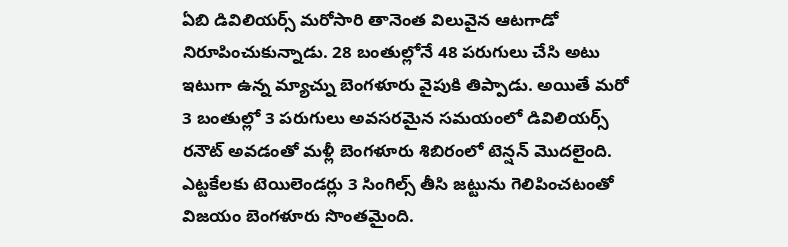ఏబి డివిలియర్స్ మరోసారి తానెంత విలువైన ఆటగాడో నిరూపించుకున్నాడు. 28 బంతుల్లోనే 48 పరుగులు చేసి అటు ఇటుగా ఉన్న మ్యాచ్ను బెంగళూరు వైపుకి తిప్పాడు. అయితే మరో 3 బంతుల్లో 3 పరుగులు అవసరమైన సమయంలో డివిలియర్స్ రనౌట్ అవడంతో మళ్లీ బెంగళూరు శిబిరంలో టెన్షన్ మొదలైంది. ఎట్టకేలకు టెయిలెండర్లు 3 సింగిల్స్ తీసి జట్టును గెలిపించటంతో విజయం బెంగళూరు సొంతమైంది.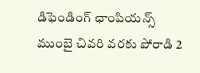డిఫెండింగ్ ఛాంపియన్స్ ముంబై చివరి వరకు పోరాడి 2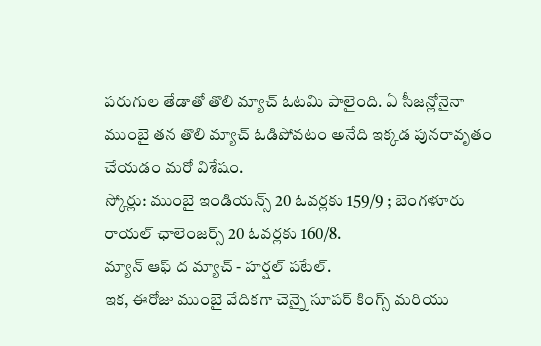పరుగుల తేడాతో తొలి మ్యాచ్ ఓటమి పాలైంది. ఏ సీజన్లోనైనా ముంబై తన తొలి మ్యాచ్ ఓడిపోవటం అనేది ఇక్కడ పునరావృతం చేయడం మరో విశేషం.
స్కోర్లు: ముంబై ఇండియన్స్ 20 ఓవర్లకు 159/9 ; బెంగళూరు రాయల్ ఛాలెంజర్స్ 20 ఓవర్లకు 160/8.
మ్యాన్ ఆఫ్ ద మ్యాచ్ - హర్షల్ పటేల్.
ఇక, ఈరోజు ముంబై వేదికగా చెన్నై సూపర్ కింగ్స్ మరియు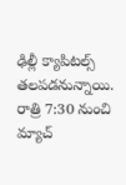ఢిల్లీ క్యాపిటల్స్ తలపడనున్నాయి. రాత్రి 7:30 నుంచి మ్యాచ్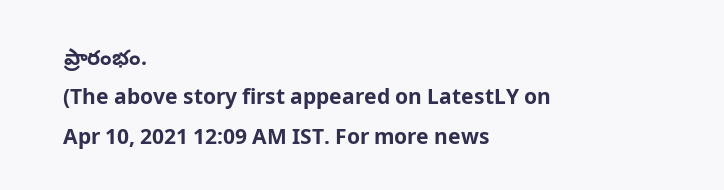ప్రారంభం.
(The above story first appeared on LatestLY on Apr 10, 2021 12:09 AM IST. For more news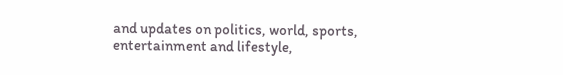and updates on politics, world, sports, entertainment and lifestyle,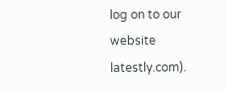log on to our website latestly.com).